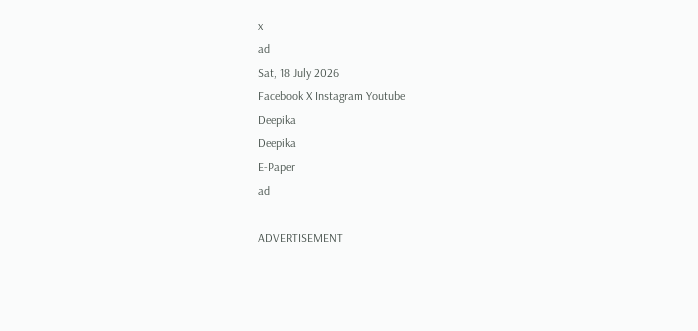x
ad
Sat, 18 July 2026
Facebook X Instagram Youtube
Deepika
Deepika
E-Paper
ad

ADVERTISEMENT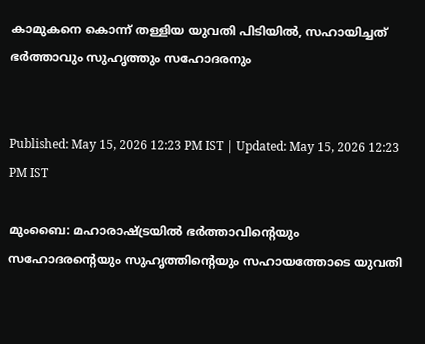കാമുകനെ കൊന്ന് തള്ളിയ യുവതി പിടിയിൽ, സഹായിച്ചത് ഭർത്താവും സുഹൃത്തും സഹോദരനും


Published: May 15, 2026 12:23 PM IST | Updated: May 15, 2026 12:23 PM IST

മുംബൈ: മഹാരാഷ്ട്രയിൽ ഭർത്താവിന്‍റെയും സഹോദരന്‍റെയും സുഹൃത്തിന്‍റെയും സഹായത്തോടെ യുവതി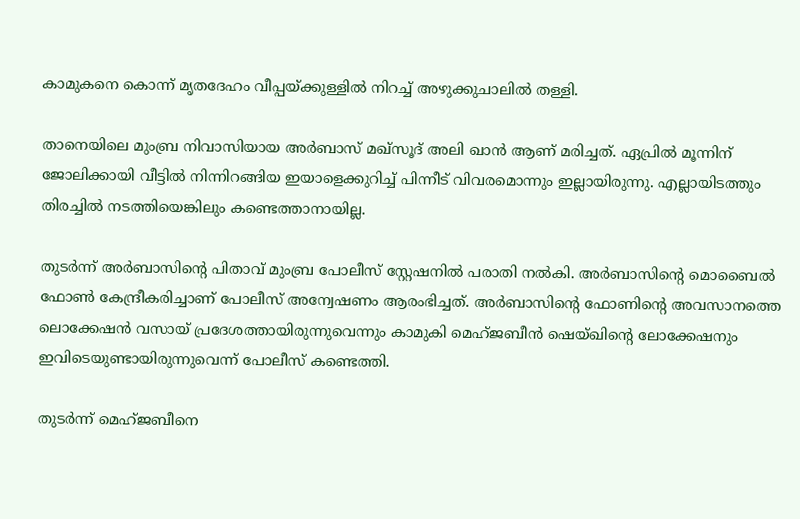കാമുകനെ കൊന്ന് മൃതദേഹം വീപ്പയ്ക്കുള്ളിൽ നിറച്ച് അഴുക്കുചാലിൽ തള്ളി.

താനെയിലെ മുംബ്ര നിവാസിയായ അർബാസ് മഖ്‌സൂദ് അലി ഖാൻ ആണ് മരിച്ചത്. ഏപ്രിൽ മൂന്നിന് ജോലിക്കായി വീട്ടിൽ നിന്നിറങ്ങിയ ഇയാളെക്കുറിച്ച് പിന്നീട് വിവരമൊന്നും ഇല്ലായിരുന്നു. എല്ലായിടത്തും തിരച്ചിൽ നടത്തിയെങ്കിലും കണ്ടെത്താനായില്ല.

തുടർന്ന് അർബാസിന്‍റെ പിതാവ് മുംബ്ര പോലീസ് സ്റ്റേഷനിൽ പരാതി നൽകി. അർബാസിന്‍റെ മൊബൈൽ ഫോൺ കേന്ദ്രീകരിച്ചാണ് പോലീസ് അന്വേഷണം ആരംഭിച്ചത്. അർബാസിന്‍റെ ഫോണിന്‍റെ അവസാനത്തെ ലൊക്കേഷൻ വസായ് പ്രദേശത്തായിരുന്നുവെന്നും കാമുകി മെഹ്ജബീൻ ഷെയ്ഖിന്‍റെ ലോക്കേഷനും ഇവിടെയുണ്ടായിരുന്നുവെന്ന് പോലീസ് കണ്ടെത്തി.

തുടർന്ന് മെഹ്ജബീനെ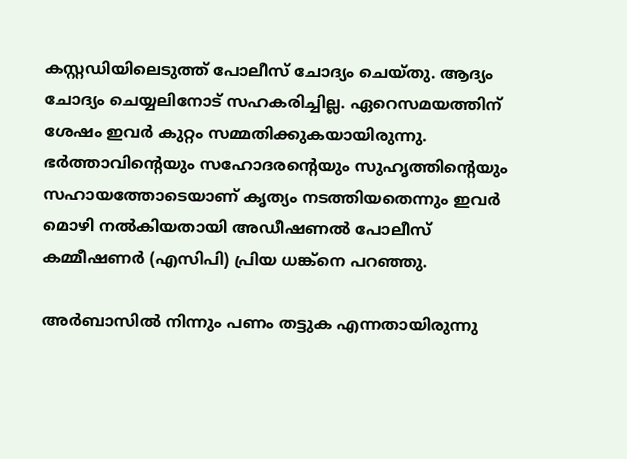കസ്റ്റഡിയിലെടുത്ത് പോലീസ് ചോദ്യം ചെയ്തു. ആദ്യം ചോദ്യം ചെയ്യലിനോട് സഹകരിച്ചില്ല. ഏറെസമയത്തിന് ശേഷം ഇവർ കുറ്റം സമ്മതിക്കുകയായിരുന്നു. ഭർത്താവിന്‍റെയും സഹോദരന്‍റെയും സുഹൃത്തിന്‍റെയും സഹായത്തോടെയാണ് കൃത്യം നടത്തിയതെന്നും ഇവർ മൊഴി നൽകിയതായി അഡീഷണൽ പോലീസ് കമ്മീഷണർ (എസിപി) പ്രിയ ധങ്ക്നെ പറഞ്ഞു.

അർബാസിൽ നിന്നും പണം തട്ടുക എന്നതായിരുന്നു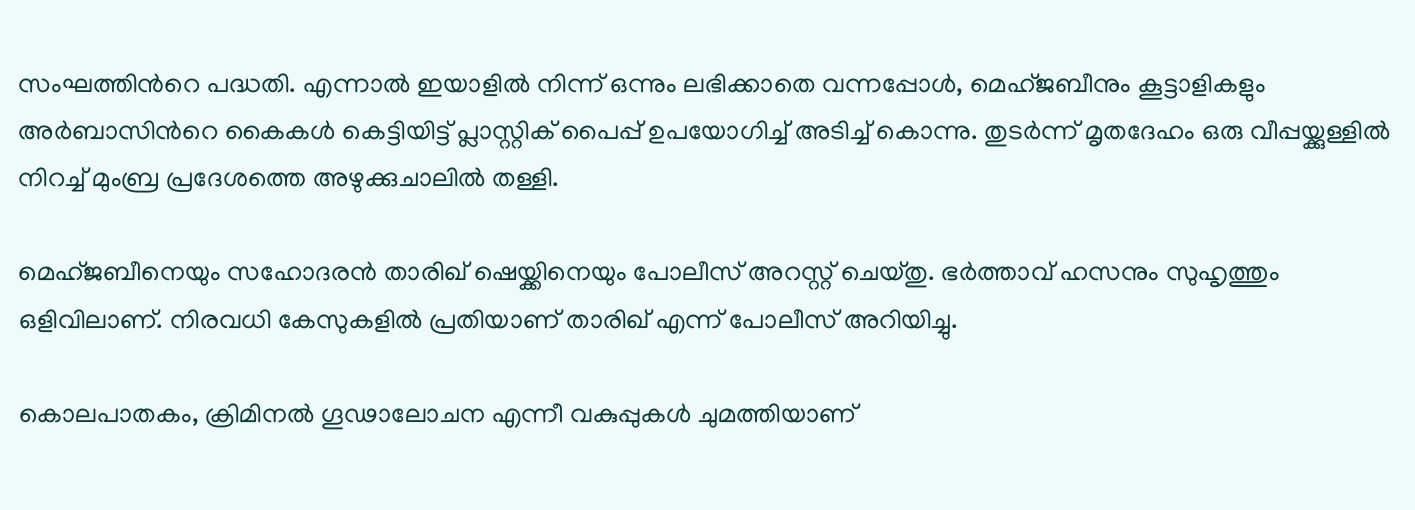സംഘത്തിന്‍റെ പദ്ധതി. എന്നാൽ ഇയാളിൽ നിന്ന് ഒന്നും ലഭിക്കാതെ വന്നപ്പോൾ, മെഹ്ജബീനും കൂട്ടാളികളും അർബാസിന്‍റെ കൈകൾ കെട്ടിയിട്ട് പ്ലാസ്റ്റിക് പൈപ്പ് ഉപയോഗിച്ച് അടിച്ച് കൊന്നു. തുടർന്ന് മൃതദേഹം ഒരു വീപ്പയ്ക്കുള്ളിൽ നിറച്ച് മുംബ്ര പ്രദേശത്തെ അഴുക്കുചാലിൽ തള്ളി.

മെഹ്ജബീനെയും സഹോദരൻ താരിഖ് ഷെയ്ക്കിനെയും പോലീസ് അറസ്റ്റ് ചെയ്തു. ഭർത്താവ് ഹസനും സുഹൃത്തും ഒളിവിലാണ്. നിരവധി കേസുകളിൽ പ്രതിയാണ് താരിഖ് എന്ന് പോലീസ് അറിയിച്ചു.

കൊലപാതകം, ക്രിമിനൽ ഗൂഢാലോചന എന്നീ വകുപ്പുകൾ ചുമത്തിയാണ്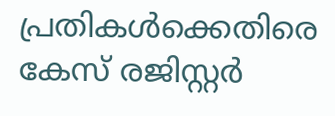പ്രതികൾക്കെതിരെ കേസ് രജിസ്റ്റർ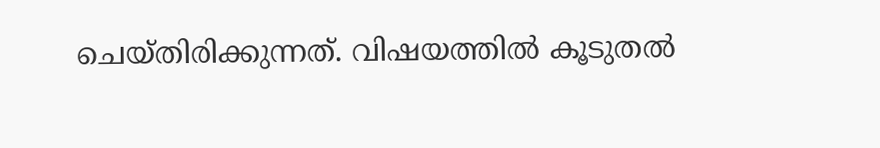ചെയ്തിരിക്കുന്നത്. വിഷയത്തിൽ കൂടുതൽ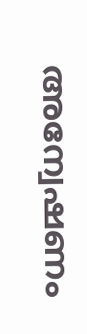അന്വേഷണം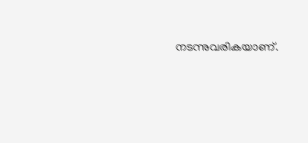നടന്നുവരികയാണ്.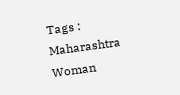Tags : Maharashtra Woman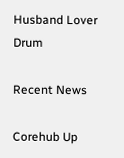Husband Lover Drum

Recent News

Corehub Up